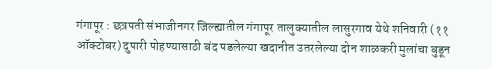गंगापूर : छत्रपती संभाजीनगर जिल्ह्यातील गंगापूर तालुक्यातील लासुरगाव येथे शनिवारी (११ ऑक्टोबर) दुपारी पोहण्यासाठी बंद पडलेल्या खदानीत उतरलेल्या दोन शाळकरी मुलांचा बुडून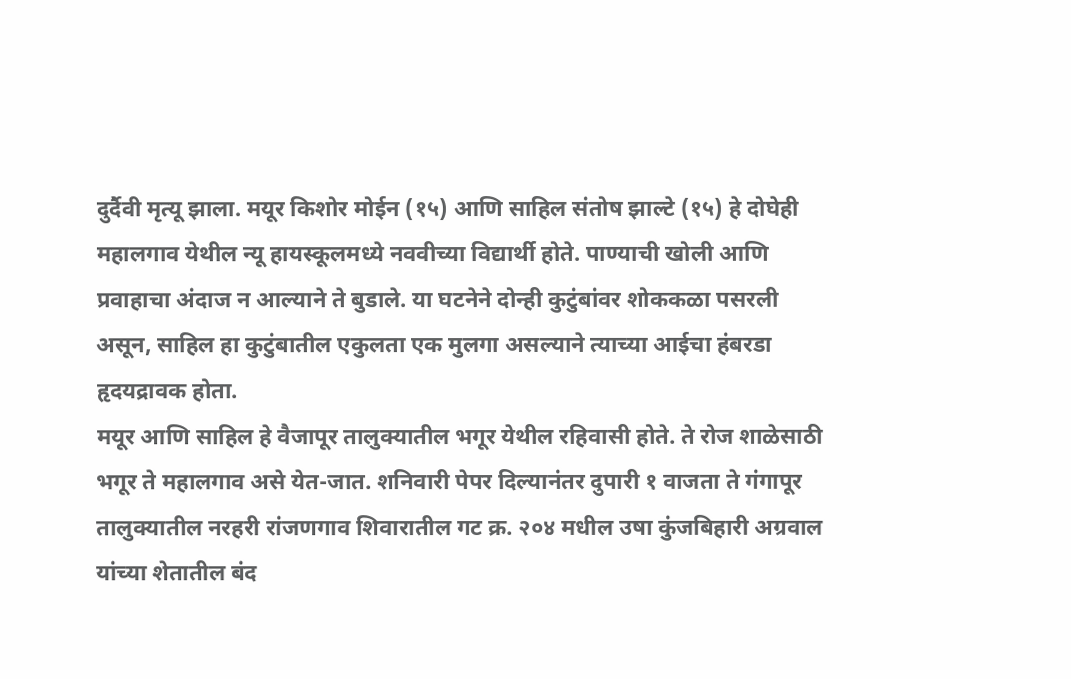दुर्दैवी मृत्यू झाला. मयूर किशोर मोईन (१५) आणि साहिल संतोष झाल्टे (१५) हे दोघेही महालगाव येथील न्यू हायस्कूलमध्ये नववीच्या विद्यार्थी होते. पाण्याची खोली आणि प्रवाहाचा अंदाज न आल्याने ते बुडाले. या घटनेने दोन्ही कुटुंबांवर शोककळा पसरली असून, साहिल हा कुटुंबातील एकुलता एक मुलगा असल्याने त्याच्या आईचा हंबरडा हृदयद्रावक होता.
मयूर आणि साहिल हे वैजापूर तालुक्यातील भगूर येथील रहिवासी होते. ते रोज शाळेसाठी भगूर ते महालगाव असे येत-जात. शनिवारी पेपर दिल्यानंतर दुपारी १ वाजता ते गंगापूर तालुक्यातील नरहरी रांजणगाव शिवारातील गट क्र. २०४ मधील उषा कुंजबिहारी अग्रवाल यांच्या शेतातील बंद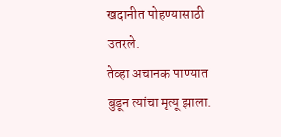खदानीत पोहण्यासाठी उतरले.
तेव्हा अचानक पाण्यात बुडून त्यांचा मृत्यू झाला.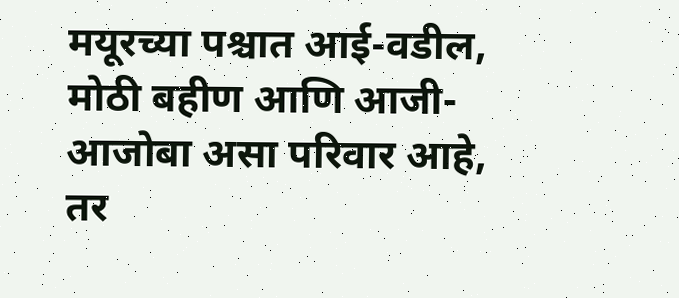मयूरच्या पश्चात आई-वडील, मोठी बहीण आणि आजी-आजोबा असा परिवार आहे, तर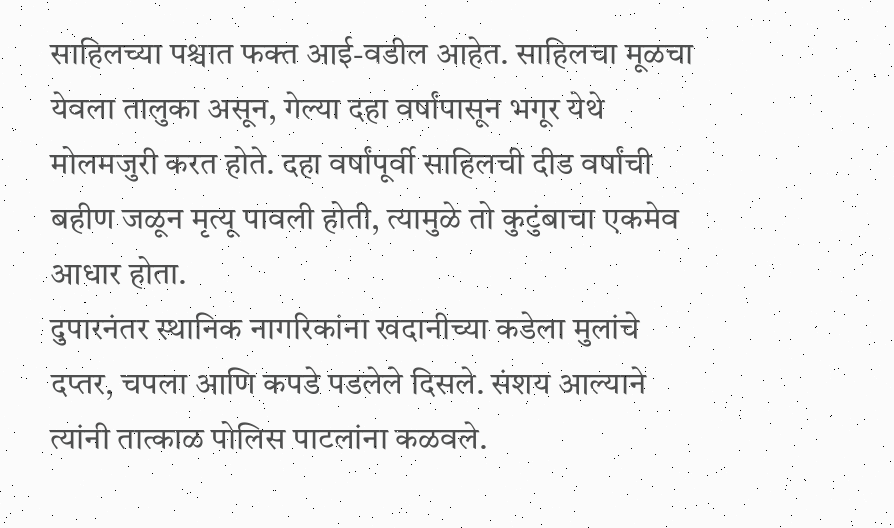साहिलच्या पश्चात फक्त आई-वडील आहेत. साहिलचा मूळचा येवला तालुका असून, गेल्या दहा वर्षांपासून भगूर येथे मोलमजुरी करत होते. दहा वर्षांपूर्वी साहिलची दीड वर्षांची बहीण जळून मृत्यू पावली होती, त्यामुळे तो कुटुंबाचा एकमेव आधार होता.
दुपारनंतर स्थानिक नागरिकांना खदानीच्या कडेला मुलांचे दप्तर, चपला आणि कपडे पडलेले दिसले. संशय आल्याने त्यांनी तात्काळ पोलिस पाटलांना कळवले.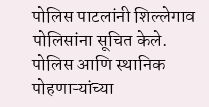पोलिस पाटलांनी शिल्लेगाव पोलिसांना सूचित केले. पोलिस आणि स्थानिक पोहणाऱ्यांच्या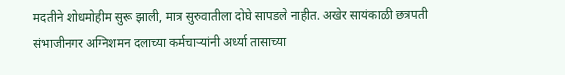मदतीने शोधमोहीम सुरू झाली, मात्र सुरुवातीला दोघे सापडले नाहीत. अखेर सायंकाळी छत्रपती संभाजीनगर अग्निशमन दलाच्या कर्मचाऱ्यांनी अर्ध्या तासाच्या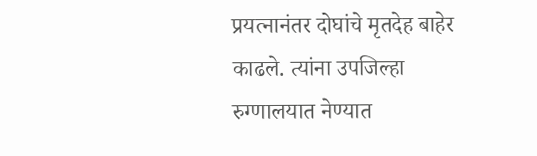प्रयत्नानंतर दोघांचे मृतदेह बाहेर काढले. त्यांना उपजिल्हा रुग्णालयात नेण्यात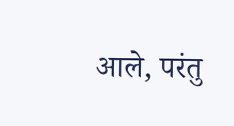आले, परंतु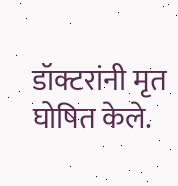डॉक्टरांनी मृत घोषित केले.